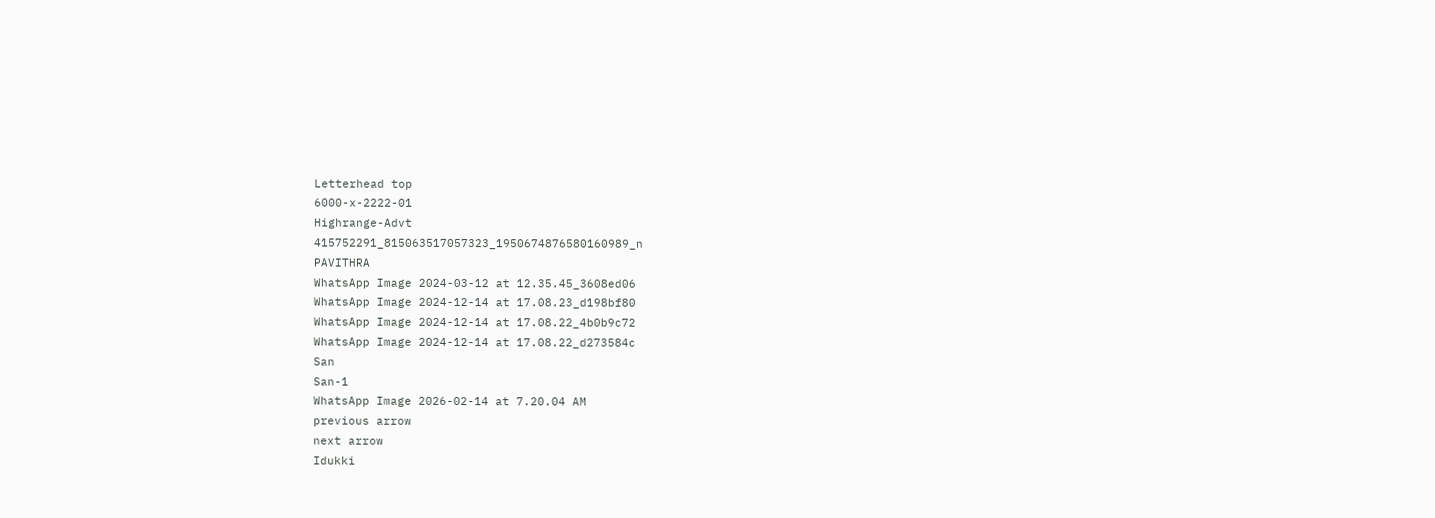Letterhead top
6000-x-2222-01
Highrange-Advt
415752291_815063517057323_1950674876580160989_n
PAVITHRA
WhatsApp Image 2024-03-12 at 12.35.45_3608ed06
WhatsApp Image 2024-12-14 at 17.08.23_d198bf80
WhatsApp Image 2024-12-14 at 17.08.22_4b0b9c72
WhatsApp Image 2024-12-14 at 17.08.22_d273584c
San
San-1
WhatsApp Image 2026-02-14 at 7.20.04 AM
previous arrow
next arrow
Idukki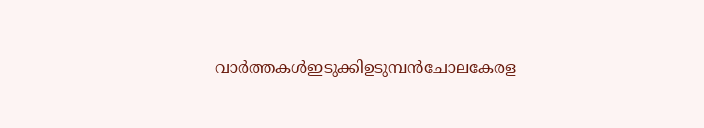വാര്‍ത്തകള്‍ഇടുക്കിഉടുമ്പന്‍ചോലകേരള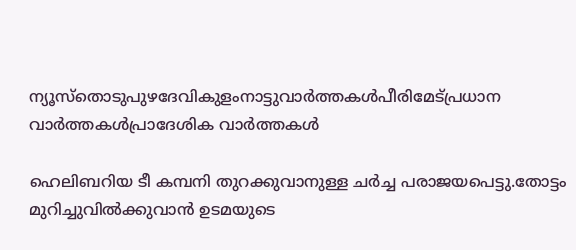ന്യൂസ്തൊടുപുഴദേവികുളംനാട്ടുവാര്‍ത്തകള്‍പീരിമേട്പ്രധാന വാര്‍ത്തകള്‍പ്രാദേശിക വാർത്തകൾ

ഹെലിബറിയ ടീ കമ്പനി തുറക്കുവാനുള്ള ചർച്ച പരാജയപെട്ടു.തോട്ടം മുറിച്ചുവിൽക്കുവാൻ ഉടമയുടെ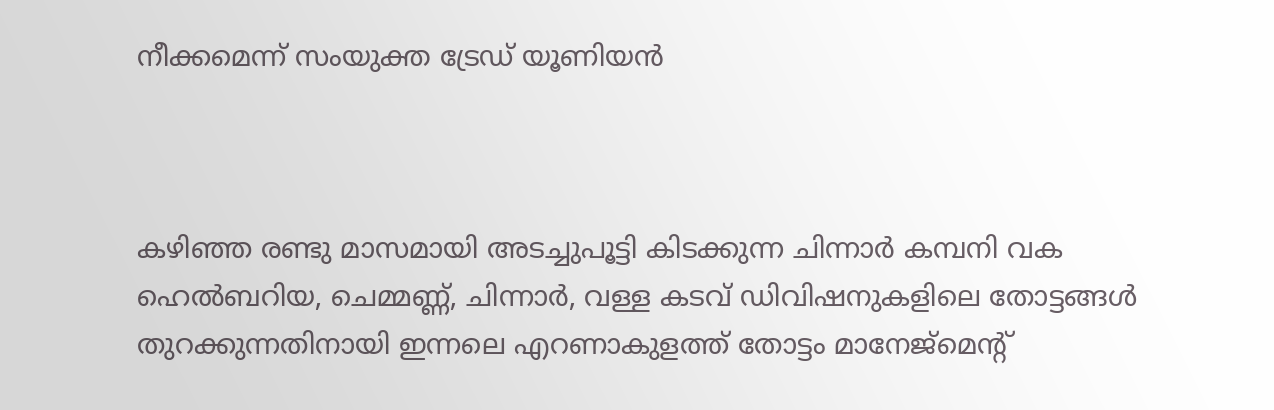നീക്കമെന്ന് സംയുക്ത ട്രേഡ് യൂണിയൻ



കഴിഞ്ഞ രണ്ടു മാസമായി അടച്ചുപൂട്ടി കിടക്കുന്ന ചിന്നാർ കമ്പനി വക ഹെൽബറിയ, ചെമ്മണ്ണ്, ചിന്നാർ, വള്ള കടവ് ഡിവിഷനുകളിലെ തോട്ടങ്ങൾ തുറക്കുന്നതിനായി ഇന്നലെ എറണാകുളത്ത് തോട്ടം മാനേജ്മെൻ്റ്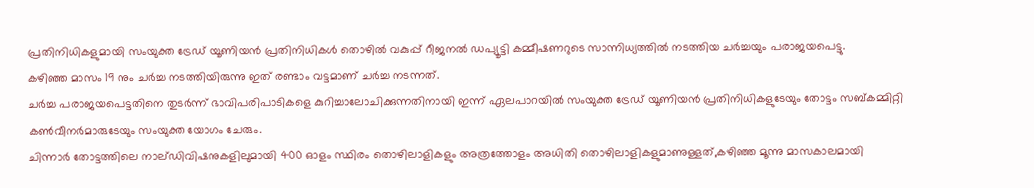പ്രതിനിധികളുമായി സംയുക്ത ട്രേഡ് യൂണിയൻ പ്രതിനിധികൾ തൊഴിൽ വകുപ്പ് റീജനൽ ഡപ്യൂട്ടി കമ്മീഷണറുടെ സാന്നിധ്യത്തിൽ നടത്തിയ ചർച്ചയും പരാജയപെട്ടു.
കഴിഞ്ഞ മാസം 19 നും ചർച്ച നടത്തിയിരുന്നു ഇത് രണ്ടാം വട്ടമാണ് ചർച്ച നടന്നത്.
ചർച്ച പരാജയപെട്ടതിനെ തുടർന്ന് ഭാവിപരിപാടികളെ കുറിച്ചാലോചിക്കുന്നതിനായി ഇന്ന് ഏലപാറയിൽ സംയുക്ത ട്രേഡ് യൂണിയൻ പ്രതിനിധികളുടേയും തോട്ടം സബ്കമ്മിറ്റി കൺവീനർമാരുടേയും സംയുക്ത യോഗം ചേരും.
ചിന്നാർ തോട്ടത്തിലെ നാല്ഡിവിഷനുകളിലുമായി 400 ഓളം സ്ഥിരം തൊഴിലാളികളും അത്രത്തോളം അധിതി തൊഴിലാളികളുമാണുള്ളത്,കഴിഞ്ഞ മൂന്നു മാസകാലമായി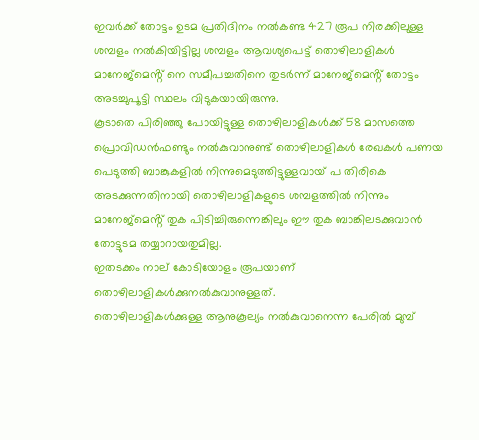ഇവർക്ക് തോട്ടം ഉടമ പ്രതിദിനം നൽകണ്ട 427 രൂപ നിരക്കിലുള്ള ശമ്പളം നൽകിയിട്ടില്ല ശമ്പളം ആവശ്യപെട്ട് തൊഴിലാളികൾ മാനേജ്മെൻ്റ് നെ സമീപച്ചതിനെ തുടർന്ന് മാനേജ്മെൻ്റ് തോട്ടം അടച്ചുപൂട്ടി സ്ഥലം വിടുകയായിരുന്നു.
കൂടാതെ പിരിഞ്ഞു പോയിട്ടുള്ള തൊഴിലാളികൾക്ക് 58 മാസത്തെ പ്രൊവിഡൻഫണ്ടും നൽകുവാനുണ്ട് തൊഴിലാളികൾ രേഖകൾ പണയ പെടുത്തി ബാങ്കുകളിൽ നിന്നുമെടുത്തിട്ടുള്ളവായ് പ തിരികെ അടക്കുന്നതിനായി തൊഴിലാളികളുടെ ശമ്പളത്തിൽ നിന്നും മാനേജ്മെൻ്റ് തുക പിടിച്ചിരുന്നെങ്കിലും ഈ തുക ബാങ്കിലടക്കുവാൻ തോട്ടുടമ തയ്യാറായതുമില്ല.
ഇതടക്കം നാല് കോടിയോളം രൂപയാണ് തൊഴിലാളികൾക്കുനൽകുവാനുള്ളത്.
തൊഴിലാളികൾക്കുള്ള ആനുകൂല്യം നൽകുവാനെന്ന പേരിൽ മുമ്പ്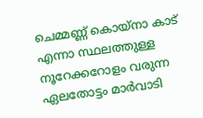ചെമ്മണ്ണ് കൊയ്നാ കാട് എന്നാ സ്ഥലത്തുള്ള നൂറേക്കറോളം വരുന്ന ഏലതോട്ടം മാർവാടി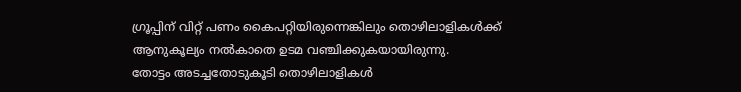ഗ്രൂപ്പിന് വിറ്റ് പണം കൈപറ്റിയിരുന്നെങ്കിലും തൊഴിലാളികൾക്ക് ആനുകൂല്യം നൽകാതെ ഉടമ വഞ്ചിക്കുകയായിരുന്നു.
തോട്ടം അടച്ചതോടുകൂടി തൊഴിലാളികൾ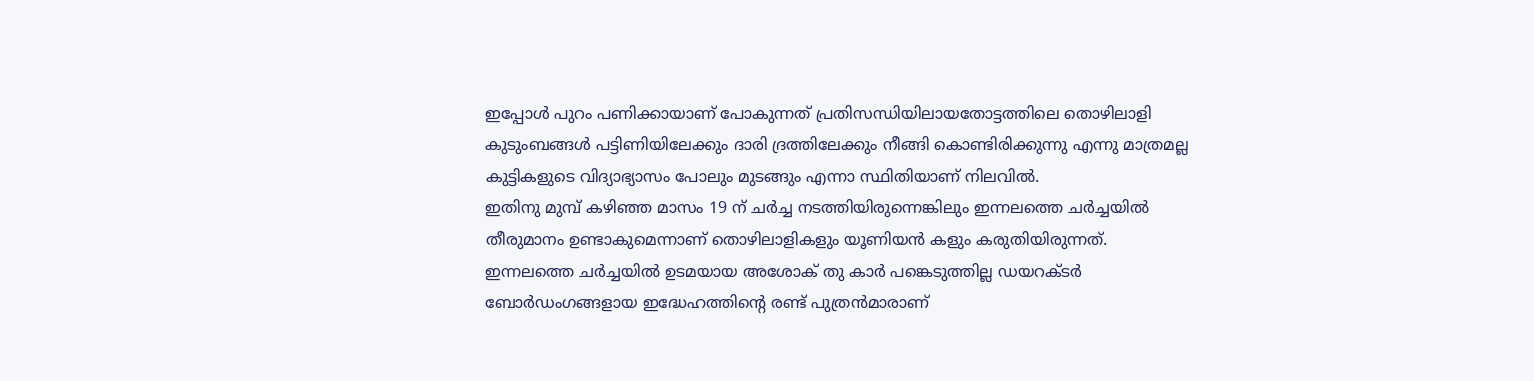ഇപ്പോൾ പുറം പണിക്കായാണ് പോകുന്നത് പ്രതിസന്ധിയിലായതോട്ടത്തിലെ തൊഴിലാളി കുടുംബങ്ങൾ പട്ടിണിയിലേക്കും ദാരി ദ്രത്തിലേക്കും നീങ്ങി കൊണ്ടിരിക്കുന്നു എന്നു മാത്രമല്ല കുട്ടികളുടെ വിദ്യാഭ്യാസം പോലും മുടങ്ങും എന്നാ സ്ഥിതിയാണ് നിലവിൽ.
ഇതിനു മുമ്പ് കഴിഞ്ഞ മാസം 19 ന് ചർച്ച നടത്തിയിരുന്നെങ്കിലും ഇന്നലത്തെ ചർച്ചയിൽ തീരുമാനം ഉണ്ടാകുമെന്നാണ് തൊഴിലാളികളും യൂണിയൻ കളും കരുതിയിരുന്നത്.
ഇന്നലത്തെ ചർച്ചയിൽ ഉടമയായ അശോക് തു കാർ പങ്കെടുത്തില്ല ഡയറക്ടർ ബോർഡംഗങ്ങളായ ഇദ്ധേഹത്തിൻ്റെ രണ്ട് പുത്രൻമാരാണ്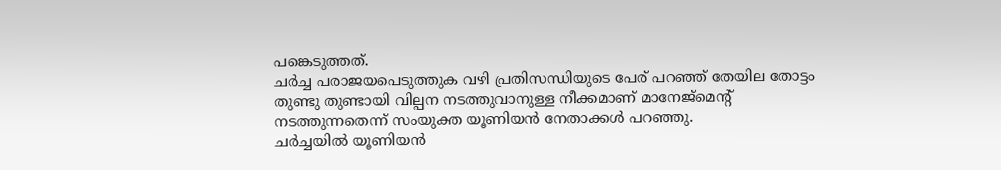പങ്കെടുത്തത്.
ചർച്ച പരാജയപെടുത്തുക വഴി പ്രതിസന്ധിയുടെ പേര് പറഞ്ഞ് തേയില തോട്ടം തുണ്ടു തുണ്ടായി വില്പന നടത്തുവാനുള്ള നീക്കമാണ് മാനേജ്മെൻ്റ് നടത്തുന്നതെന്ന് സംയുക്ത യൂണിയൻ നേതാക്കൾ പറഞ്ഞു.
ചർച്ചയിൽ യൂണിയൻ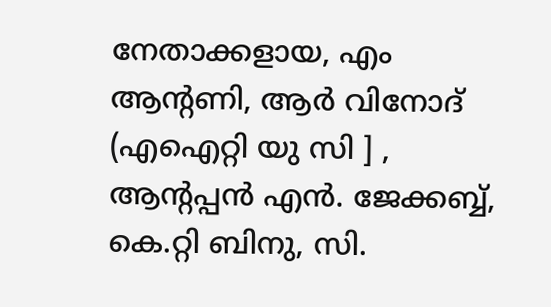നേതാക്കളായ, എം ആൻ്റണി, ആർ വിനോദ് (എഐറ്റി യു സി ] , ആൻ്റപ്പൻ എൻ. ജേക്കബ്ബ്, കെ.റ്റി ബിനു, സി.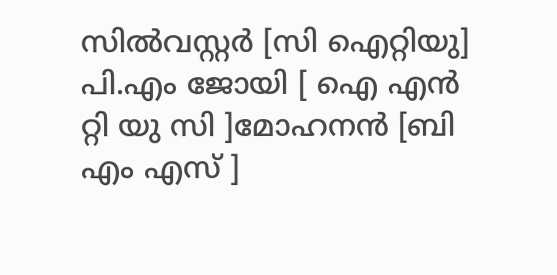സിൽവസ്റ്റർ [സി ഐറ്റിയു] പി.എം ജോയി [ ഐ എൻ റ്റി യു സി ]മോഹനൻ [ബി എം എസ് ]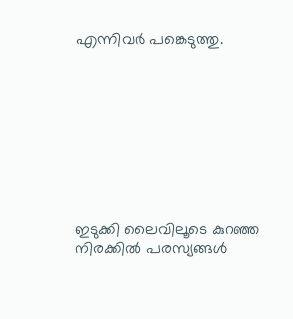എന്നിവർ പങ്കെടുത്തു.









ഇടുക്കി ലൈവിലൂടെ കുറഞ്ഞ നിരക്കിൽ പരസ്യങ്ങൾ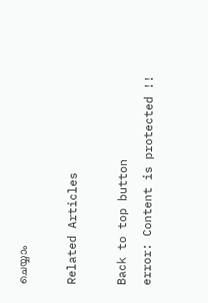ചെയ്യാം

Related Articles

Back to top button
error: Content is protected !!